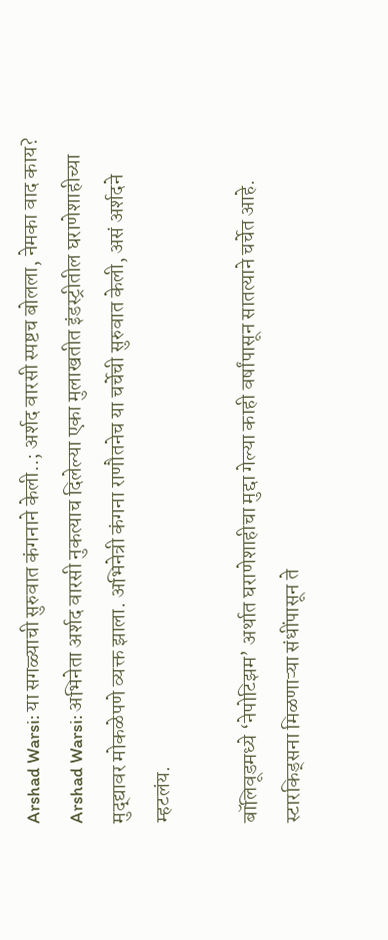Arshad Warsi: या सगळ्याची सुरुवात कंगनाने केली..; अर्शद वारसी स्पष्टच बोलला, नेमका वाद काय?
Arshad Warsi: अभिनेता अर्शद वारसी नुकत्याच दिलेल्या एका मुलाखतीत इंडस्ट्रीतील घराणेशाहीच्या मुद्द्यावर मोकळेपणे व्यक्त झाला. अभिनेत्री कंगना राणौतनेच या चर्चेची सुरुवात केली, असं अर्शदने म्हटलंय.

बॉलिवूडमध्ये ‘नेपोटिझम’ अर्थात घराणेशाहीचा मुद्दा गेल्या काही वर्षांपासून सातत्याने चर्चेत आहे. स्टारकिड्सना मिळणाऱ्या संधींपासून ते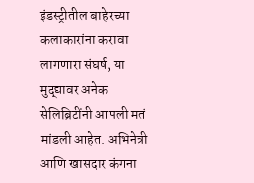इंडस्ट्रीतील बाहेरच्या कलाकारांना करावा लागणारा संघर्ष, या मुद्द्यावर अनेक सेलिब्रिटींनी आपली मतं मांडली आहेत. अभिनेत्री आणि खासदार कंगना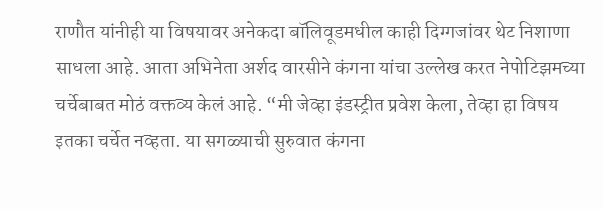राणौत यांनीही या विषयावर अनेकदा बॉलिवूडमधील काही दिग्गजांवर थेट निशाणा साधला आहे. आता अभिनेता अर्शद वारसीने कंगना यांचा उल्लेख करत नेपोटिझमच्या चर्चेबाबत मोठं वक्तव्य केलं आहे. “मी जेव्हा इंडस्ट्रीत प्रवेश केला, तेव्हा हा विषय इतका चर्चेत नव्हता. या सगळ्याची सुरुवात कंगना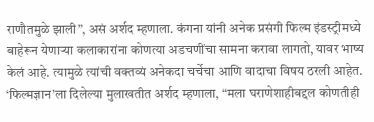राणौतमुळे झाली”, असं अर्शद म्हणाला. कंगना यांनी अनेक प्रसंगी फिल्म इंडस्ट्रीमध्ये बाहेरून येणाऱ्या कलाकारांना कोणत्या अडचणींचा सामना करावा लागतो, यावर भाष्य केलं आहे. त्यामुळे त्यांची वक्तव्यं अनेकदा चर्चेचा आणि वादाचा विषय ठरली आहेत.
‘फिल्मज्ञान’ला दिलेल्या मुलाखतीत अर्शद म्हणाला, “मला घराणेशाहीबद्दल कोणतीही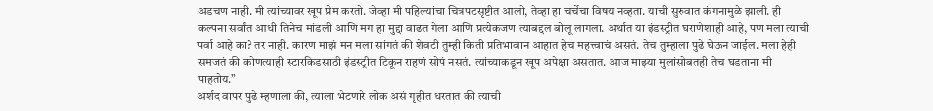अडचण नाही. मी त्यांच्यावर खूप प्रेम करतो. जेव्हा मी पहिल्यांचा चित्रपटसृष्टीत आलो, तेव्हा हा चर्चेचा विषय नव्हता. याची सुरुवात कंगनामुळे झाली. ही कल्पना सर्वांत आधी तिनेच मांडली आणि मग हा मुद्दा वाढत गेला आणि प्रत्येकजण त्याबद्दल बोलू लागला. अर्थात या इंडस्ट्रीत घराणेशाही आहे, पण मला त्याची पर्वा आहे का? तर नाही. कारण माझं मन मला सांगतं की शेवटी तुम्ही किती प्रतिभावान आहात हेच महत्त्वाचं असतं. तेच तुम्हाला पुढे घेऊन जाईल. मला हेही समजतं की कोणत्याही स्टारकिडसाठी इंडस्ट्रीत टिकून राहणं सोपं नसतं. त्यांच्याकडून खूप अपेक्षा असतात. आज माझ्या मुलांसोबतही तेच घडताना मी पाहतोय.”
अर्शद वापर पुढे म्हणाला की, त्याला भेटणारे लोक असं गृहीत धरतात की त्याची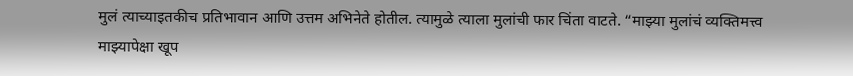मुलं त्याच्याइतकीच प्रतिभावान आणि उत्तम अभिनेते होतील. त्यामुळे त्याला मुलांची फार चिंता वाटते. “माझ्या मुलांचं व्यक्तिमत्त्व माझ्यापेक्षा खूप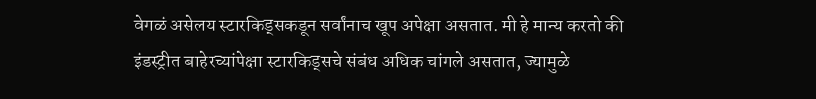वेगळं असेलय स्टारकिड्सकडून सर्वांनाच खूप अपेक्षा असतात. मी हे मान्य करतो की इंडस्ट्रीत बाहेरच्यांपेक्षा स्टारकिड्सचे संबंध अधिक चांगले असतात, ज्यामुळे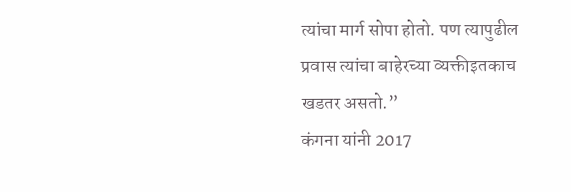त्यांचा मार्ग सोपा होतो. पण त्यापुढील प्रवास त्यांचा बाहेरच्या व्यक्तीइतकाच खडतर असतो.”
कंगना यांनी 2017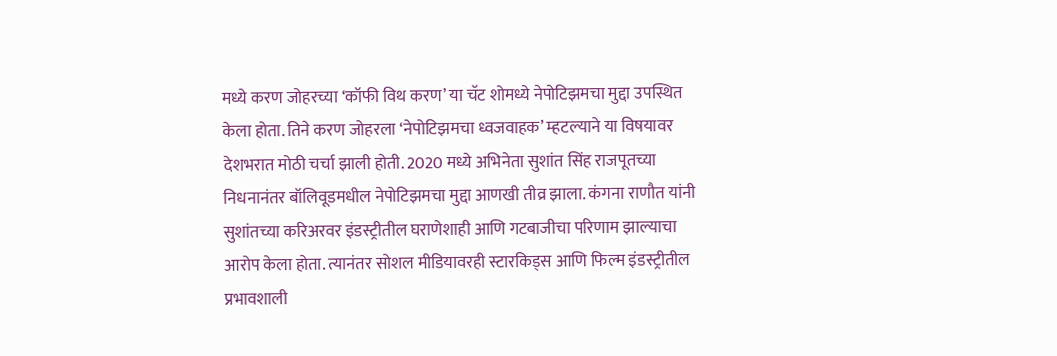मध्ये करण जोहरच्या ‘कॉफी विथ करण’ या चॅट शोमध्ये नेपोटिझमचा मुद्दा उपस्थित केला होता. तिने करण जोहरला ‘नेपोटिझमचा ध्वजवाहक’ म्हटल्याने या विषयावर देशभरात मोठी चर्चा झाली होती. 2020 मध्ये अभिनेता सुशांत सिंह राजपूतच्या निधनानंतर बॉलिवूडमधील नेपोटिझमचा मुद्दा आणखी तीव्र झाला. कंगना राणौत यांनी सुशांतच्या करिअरवर इंडस्ट्रीतील घराणेशाही आणि गटबाजीचा परिणाम झाल्याचा आरोप केला होता. त्यानंतर सोशल मीडियावरही स्टारकिड्स आणि फिल्म इंडस्ट्रीतील प्रभावशाली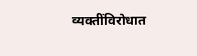व्यक्तींविरोधात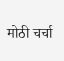मोठी चर्चा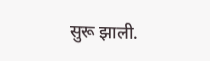सुरू झाली.